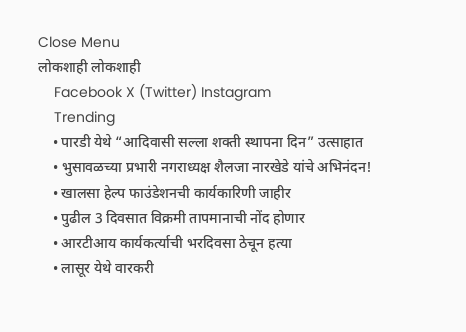Close Menu
लोकशाही लोकशाही
    Facebook X (Twitter) Instagram
    Trending
    • पारडी येथे “आदिवासी सल्ला शक्ती स्थापना दिन” उत्साहात
    • भुसावळच्या प्रभारी नगराध्यक्ष शैलजा नारखेडे यांचे अभिनंदन!
    • खालसा हेल्प फाउंडेशनची कार्यकारिणी जाहीर
    • पुढील 3 दिवसात विक्रमी तापमानाची नोंद होणार
    • आरटीआय कार्यकर्त्याची भरदिवसा ठेचून हत्या
    • लासूर येथे वारकरी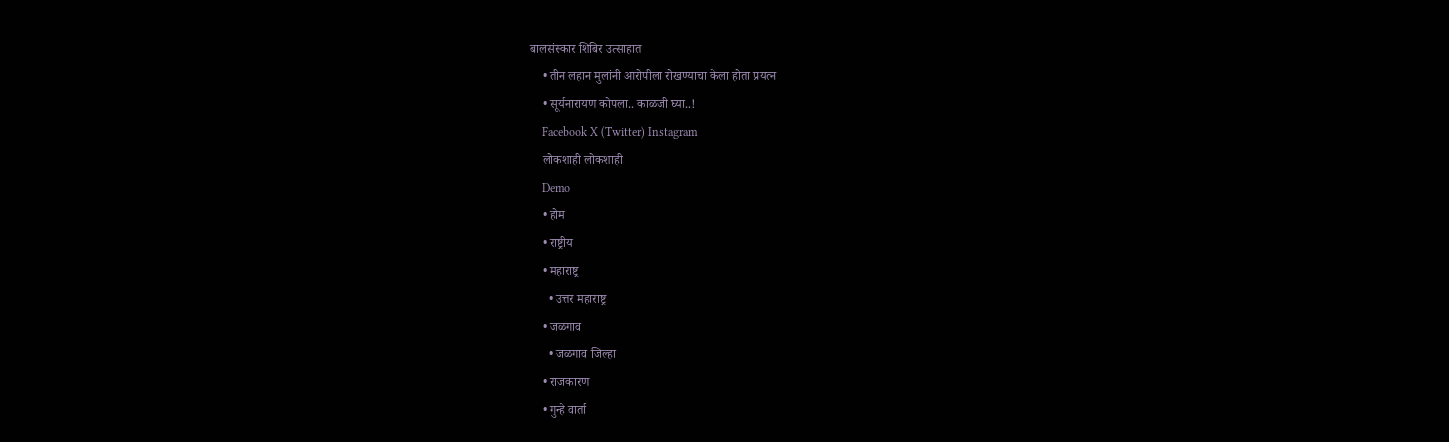बालसंस्कार शिबिर उत्साहात
    • तीन लहान मुलांनी आरोपीला रोखण्याचा केला होता प्रयत्न
    • सूर्यनारायण कोपला.. काळजी घ्या..!
    Facebook X (Twitter) Instagram
    लोकशाही लोकशाही
    Demo
    • होम
    • राष्ट्रीय
    • महाराष्ट्र
      • उत्तर महाराष्ट्र
    • जळगाव
      • जळगाव जिल्हा
    • राजकारण
    • गुन्हे वार्ता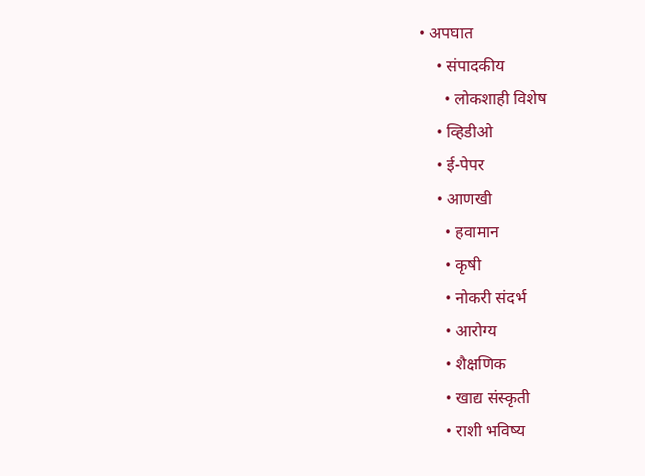• अपघात
    • संपादकीय
      • लोकशाही विशेष
    • व्हिडीओ
    • ई-पेपर
    • आणखी
      • हवामान
      • कृषी
      • नोकरी संदर्भ
      • आरोग्य
      • शैक्षणिक
      • खाद्य संस्कृती
      • राशी भविष्य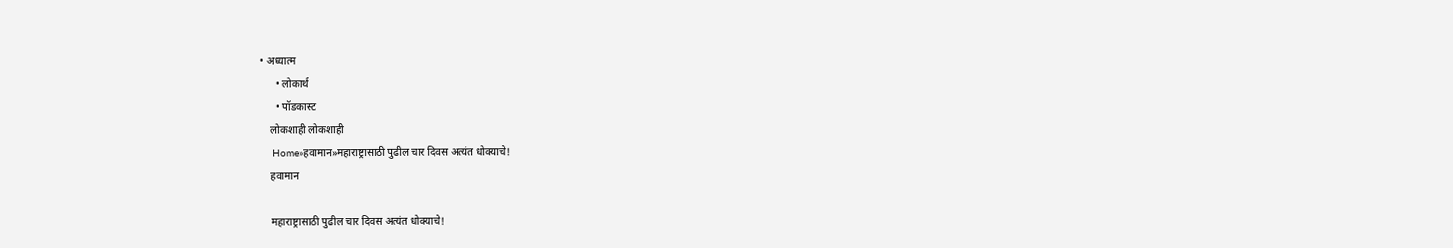• अध्यात्म
      • लोकार्थ
      • पॉडकास्ट
    लोकशाही लोकशाही
    Home»हवामान»महाराष्ट्रासाठी पुढील चार दिवस अत्यंत धोक्याचे!
    हवामान

    महाराष्ट्रासाठी पुढील चार दिवस अत्यंत धोक्याचे!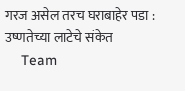गरज असेल तरच घराबाहेर पडा : उष्णतेच्या लाटेचे संकेत
    Team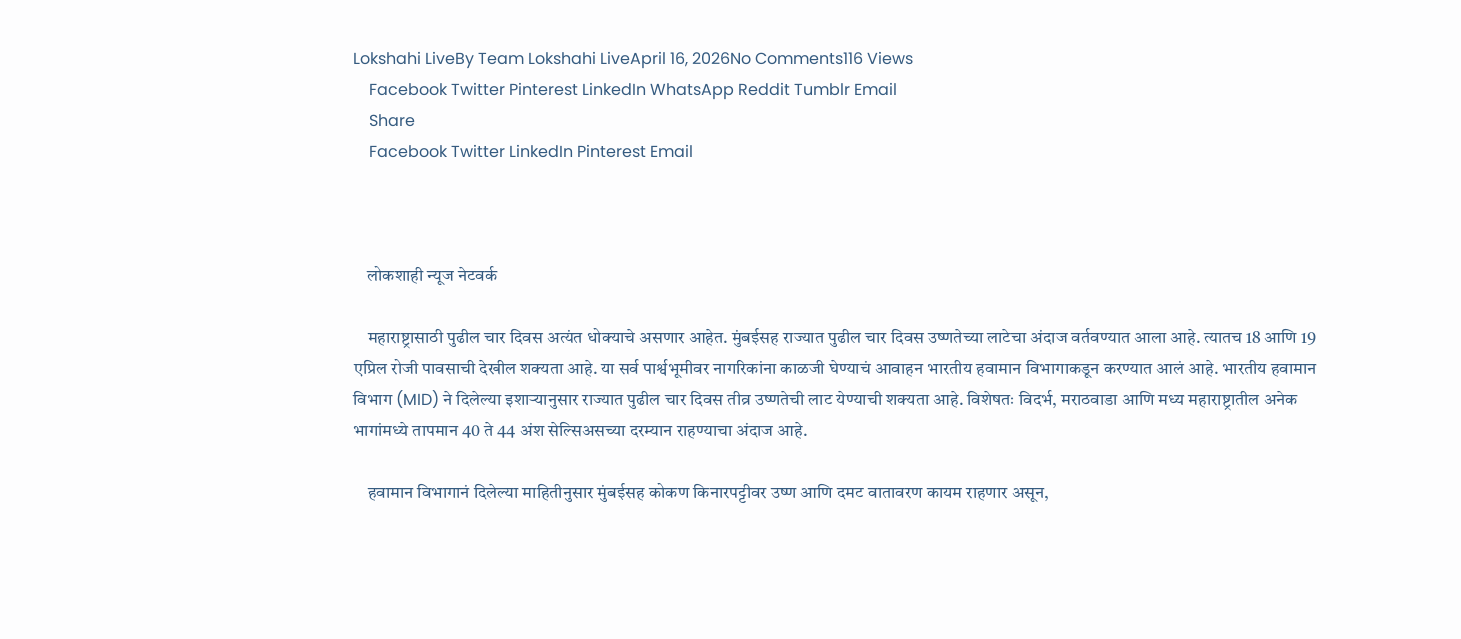Lokshahi LiveBy Team Lokshahi LiveApril 16, 2026No Comments116 Views
    Facebook Twitter Pinterest LinkedIn WhatsApp Reddit Tumblr Email
    Share
    Facebook Twitter LinkedIn Pinterest Email



    लोकशाही न्यूज नेटवर्क

    महाराष्ट्रासाठी पुढील चार दिवस अत्यंत धोक्याचे असणार आहेत. मुंबईसह राज्यात पुढील चार दिवस उष्णतेच्या लाटेचा अंदाज वर्तवण्यात आला आहे. त्यातच 18 आणि 19 एप्रिल रोजी पावसाची देखील शक्यता आहे. या सर्व पार्श्वभूमीवर नागरिकांना काळजी घेण्याचं आवाहन भारतीय हवामान विभागाकडून करण्यात आलं आहे. भारतीय हवामान विभाग (MID) ने दिलेल्या इशाऱ्यानुसार राज्यात पुढील चार दिवस तीव्र उष्णतेची लाट येण्याची शक्यता आहे. विशेषतः विदर्भ, मराठवाडा आणि मध्य महाराष्ट्रातील अनेक भागांमध्ये तापमान 40 ते 44 अंश सेल्सिअसच्या दरम्यान राहण्याचा अंदाज आहे.

    हवामान विभागानं दिलेल्या माहितीनुसार मुंबईसह कोकण किनारपट्टीवर उष्ण आणि दमट वातावरण कायम राहणार असून,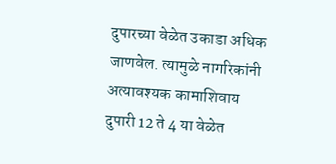दुपारच्या वेळेत उकाडा अधिक जाणवेल. त्यामुळे नागरिकांनी अत्यावश्यक कामाशिवाय दुपारी 12 ते 4 या वेळेत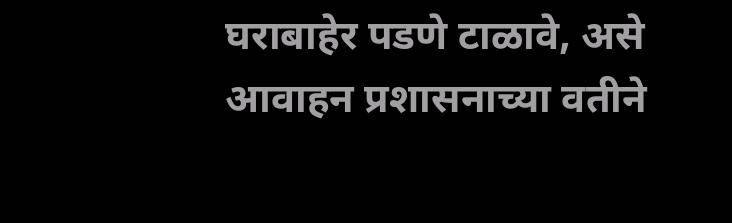घराबाहेर पडणे टाळावे, असे आवाहन प्रशासनाच्या वतीने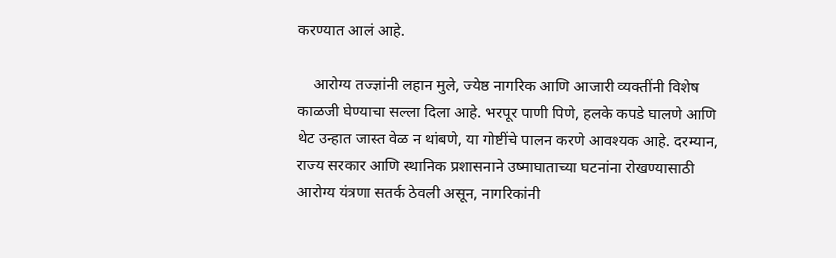करण्यात आलं आहे.

    आरोग्य तज्ज्ञांनी लहान मुले, ज्येष्ठ नागरिक आणि आजारी व्यक्तींनी विशेष काळजी घेण्याचा सल्ला दिला आहे. भरपूर पाणी पिणे, हलके कपडे घालणे आणि थेट उन्हात जास्त वेळ न थांबणे, या गोष्टींचे पालन करणे आवश्यक आहे. दरम्यान, राज्य सरकार आणि स्थानिक प्रशासनाने उष्माघाताच्या घटनांना रोखण्यासाठी आरोग्य यंत्रणा सतर्क ठेवली असून, नागरिकांनी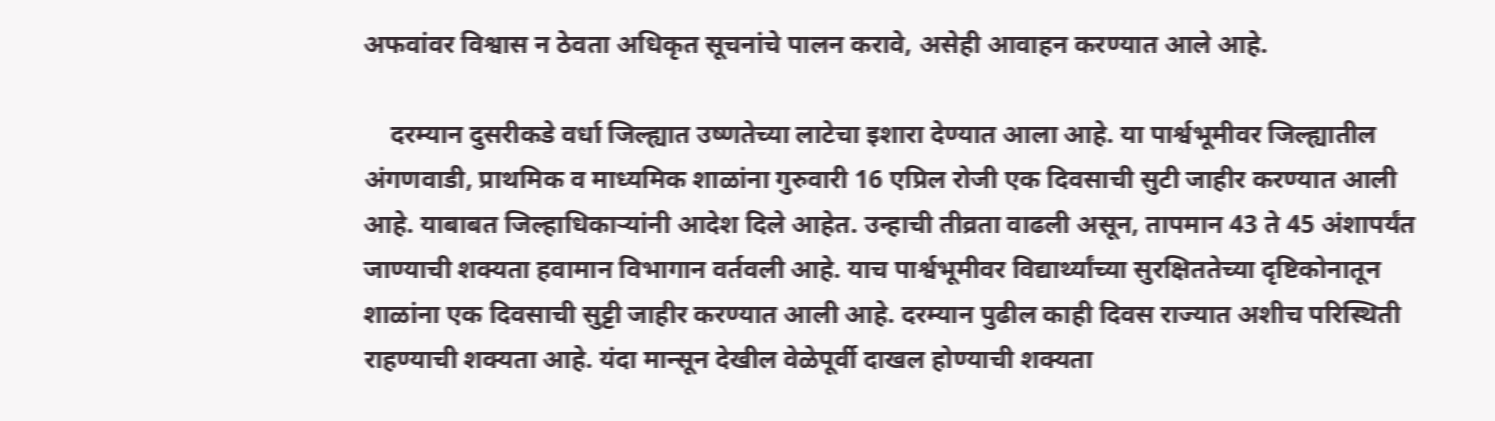अफवांवर विश्वास न ठेवता अधिकृत सूचनांचे पालन करावे, असेही आवाहन करण्यात आले आहे.

    दरम्यान दुसरीकडे वर्धा जिल्ह्यात उष्णतेच्या लाटेचा इशारा देण्यात आला आहे. या पार्श्वभूमीवर जिल्ह्यातील अंगणवाडी, प्राथमिक व माध्यमिक शाळांना गुरुवारी 16 एप्रिल रोजी एक दिवसाची सुटी जाहीर करण्यात आली आहे. याबाबत जिल्हाधिकाऱ्यांनी आदेश दिले आहेत. उन्हाची तीव्रता वाढली असून, तापमान 43 ते 45 अंशापर्यंत जाण्याची शक्यता हवामान विभागान वर्तवली आहे. याच पार्श्वभूमीवर विद्यार्थ्यांच्या सुरक्षिततेच्या दृष्टिकोनातून शाळांना एक दिवसाची सुट्टी जाहीर करण्यात आली आहे. दरम्यान पुढील काही दिवस राज्यात अशीच परिस्थिती राहण्याची शक्यता आहे. यंदा मान्सून देखील वेळेपूर्वी दाखल होण्याची शक्यता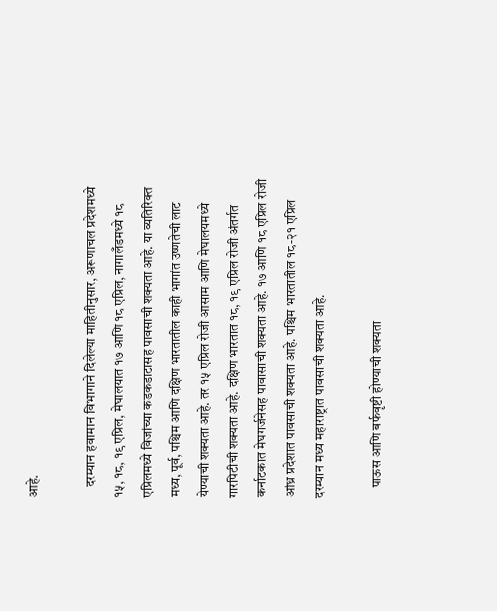आहे.

    दरम्यान हवामान विभागाने दिलेल्या माहितीनुसार, अरूणाचल प्रदेशमध्ये १५, १८, १९ एप्रिल, मेघालयात १७ आणि १८ एप्रिल, नागालँडमध्ये १८ एप्रिलमध्ये विजांच्या कडकडाटासह पावसाची शक्यता आहे. या व्यतिरिक्त मध्य, पूर्व, पश्चिम आणि दक्षिण भारतातील काही भागांत उष्णतेची लाट येण्याची शक्यता आहे. तर १५ एप्रिल रोजी आसाम आणि मेघालयमध्ये गारपिटीची शक्यता आहे. दक्षिण भारतात १८, १९ एप्रिल रोजी अंतर्गत कर्नाटकात मेघगर्जनेसह पावासाची शक्यता आहे. १७ आणि १८ एप्रिल रोजी आंध्र प्रदेशात पावसाची शक्यता आहे. पश्चिम भारतातील १८-२१ एप्रिल दरम्यान मध्य महाराष्ट्रात पावसाची शक्यता आहे.

    पाऊस आणि बर्फवृष्टी होण्याची शक्यता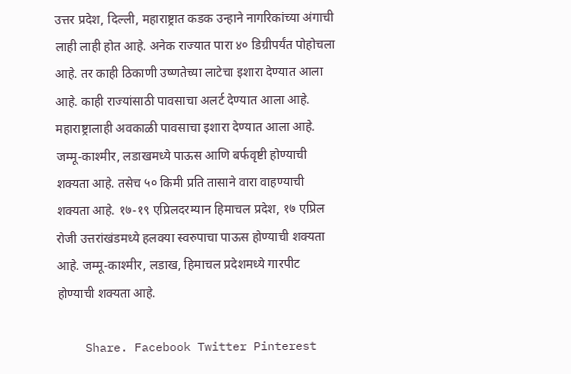उत्तर प्रदेश, दिल्ली, महाराष्ट्रात कडक उन्हाने नागरिकांच्या अंगाची लाही लाही होत आहे. अनेक राज्यात पारा ४० डिग्रीपर्यंत पोहोचला आहे. तर काही ठिकाणी उष्णतेच्या लाटेचा इशारा देण्यात आला आहे. काही राज्यांसाठी पावसाचा अलर्ट देण्यात आला आहे. महाराष्ट्रालाही अवकाळी पावसाचा इशारा देण्यात आला आहे. जम्मू-काश्मीर, लडाखमध्ये पाऊस आणि बर्फवृष्टी होण्याची शक्यता आहे. तसेच ५० किमी प्रति तासाने वारा वाहण्याची शक्यता आहे. १७-१९ एप्रिलदरम्यान हिमाचल प्रदेश, १७ एप्रिल रोजी उत्तरांखंडमध्ये हलक्या स्वरुपाचा पाऊस होण्याची शक्यता आहे. जम्मू-काश्मीर, लडाख, हिमाचल प्रदेशमध्ये गारपीट होण्याची शक्यता आहे.

    Share. Facebook Twitter Pinterest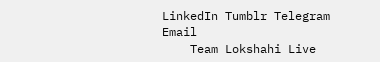LinkedIn Tumblr Telegram Email
    Team Lokshahi Live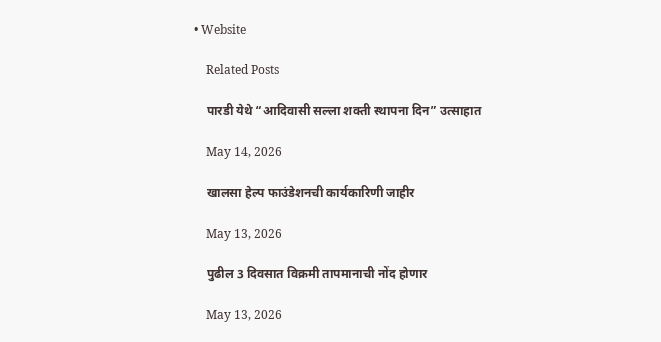• Website

    Related Posts

    पारडी येथे “आदिवासी सल्ला शक्ती स्थापना दिन” उत्साहात

    May 14, 2026

    खालसा हेल्प फाउंडेशनची कार्यकारिणी जाहीर

    May 13, 2026

    पुढील 3 दिवसात विक्रमी तापमानाची नोंद होणार

    May 13, 2026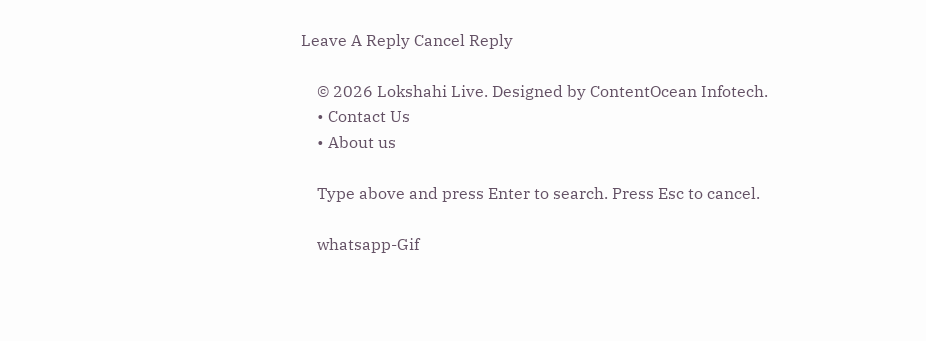Leave A Reply Cancel Reply

    © 2026 Lokshahi Live. Designed by ContentOcean Infotech.
    • Contact Us
    • About us

    Type above and press Enter to search. Press Esc to cancel.

    whatsapp-Gif